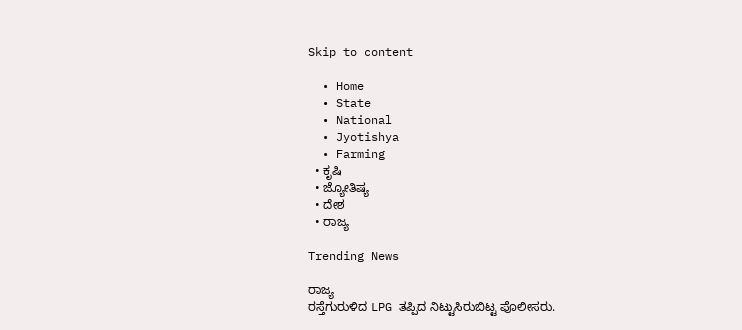Skip to content

  • Home
  • State
  • National
  • Jyotishya
  • Farming
  • ಕೃಷಿ
  • ಜ್ಯೋತಿಷ್ಯ
  • ದೇಶ
  • ರಾಜ್ಯ

Trending News

ರಾಜ್ಯ
ರಸ್ತೆಗುರುಳಿದ LPG ತಪ್ಪಿದ ನಿಟ್ಟುಸಿರುಬಿಟ್ಟ ಪೊಲೀಸರು.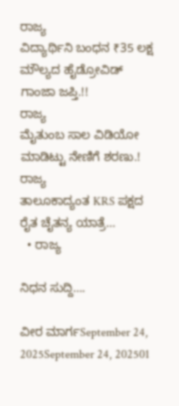ರಾಜ್ಯ
ವಿದ್ಯಾರ್ಥಿನಿ ಬಂಧನ ₹35 ಲಕ್ಷ ಮೌಲ್ಯದ ಹೈಡ್ರೋವಿಡ್ ಗಾಂಜಾ ಜಪ್ತಿ.!!
ರಾಜ್ಯ
ಮೈತುಂಬ ಸಾಲ ವಿಡಿಯೋ ಮಾಡಿಟ್ಟು ನೇಣಿಗೆ ಶರಣು.!
ರಾಜ್ಯ
ತಾಲೂಕಾದ್ಯಂತ KRS ಪಕ್ಷದ ರೈತ ಚೈತನ್ಯ ಯಾತ್ರೆ…
  • ರಾಜ್ಯ

ನಿಧನ ಸುದ್ದಿ….

ವೀರ ಮಾರ್ಗSeptember 24, 2025September 24, 202501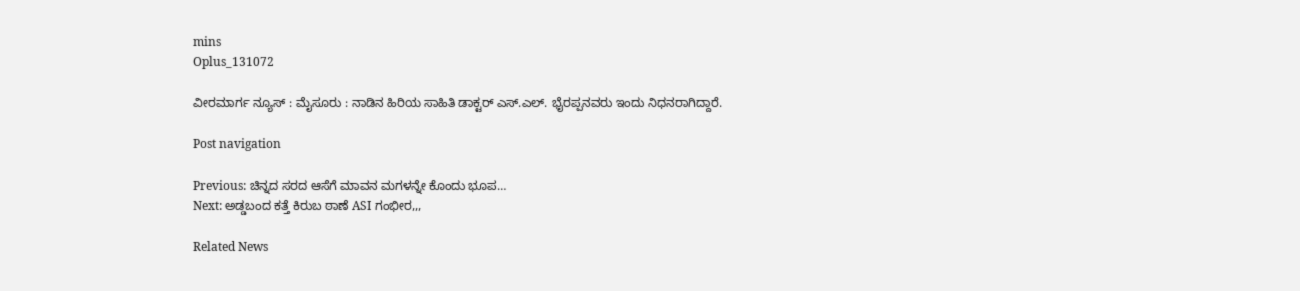mins
Oplus_131072

ವೀರಮಾರ್ಗ ನ್ಯೂಸ್ : ಮೈಸೂರು : ನಾಡಿನ ಹಿರಿಯ ಸಾಹಿತಿ ಡಾಕ್ಟರ್ ಎಸ್.ಎಲ್. ಭೈರಪ್ಪನವರು ಇಂದು ನಿಧನರಾಗಿದ್ದಾರೆ.

Post navigation

Previous: ಚಿನ್ನದ ಸರದ ಆಸೆಗೆ ಮಾವನ ಮಗಳನ್ನೇ ಕೊಂದು ಭೂಪ…
Next: ಅಡ್ಡಬಂದ ಕತ್ತೆ ಕಿರುಬ ಠಾಣೆ ASI ಗಂಭೀರ,,,

Related News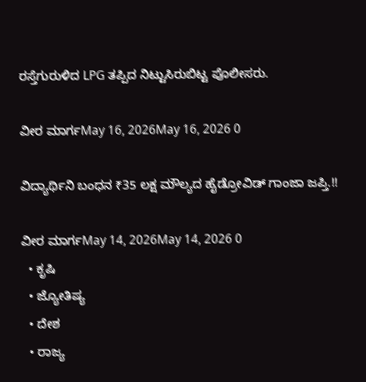ರಸ್ತೆಗುರುಳಿದ LPG ತಪ್ಪಿದ ನಿಟ್ಟುಸಿರುಬಿಟ್ಟ ಪೊಲೀಸರು.

ವೀರ ಮಾರ್ಗMay 16, 2026May 16, 2026 0

ವಿದ್ಯಾರ್ಥಿನಿ ಬಂಧನ ₹35 ಲಕ್ಷ ಮೌಲ್ಯದ ಹೈಡ್ರೋವಿಡ್ ಗಾಂಜಾ ಜಪ್ತಿ.!!

ವೀರ ಮಾರ್ಗMay 14, 2026May 14, 2026 0
  • ಕೃಷಿ
  • ಜ್ಯೋತಿಷ್ಯ
  • ದೇಶ
  • ರಾಜ್ಯ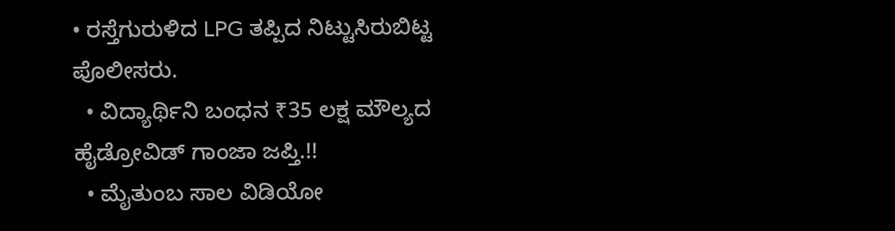• ರಸ್ತೆಗುರುಳಿದ LPG ತಪ್ಪಿದ ನಿಟ್ಟುಸಿರುಬಿಟ್ಟ ಪೊಲೀಸರು.
  • ವಿದ್ಯಾರ್ಥಿನಿ ಬಂಧನ ₹35 ಲಕ್ಷ ಮೌಲ್ಯದ ಹೈಡ್ರೋವಿಡ್ ಗಾಂಜಾ ಜಪ್ತಿ.!!
  • ಮೈತುಂಬ ಸಾಲ ವಿಡಿಯೋ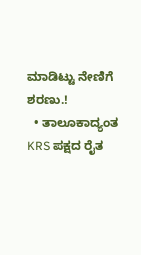ಮಾಡಿಟ್ಟು ನೇಣಿಗೆ ಶರಣು.!
  • ತಾಲೂಕಾದ್ಯಂತ KRS ಪಕ್ಷದ ರೈತ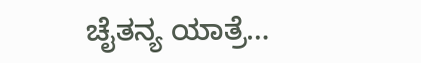ಚೈತನ್ಯ ಯಾತ್ರೆ…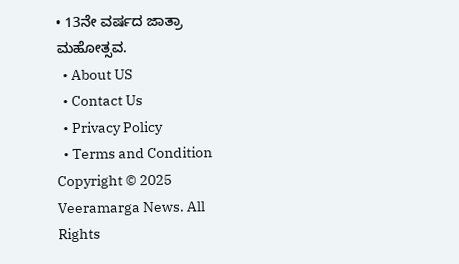• 13ನೇ ವರ್ಷದ ಜಾತ್ರಾ ಮಹೋತ್ಸವ.
  • About US
  • Contact Us
  • Privacy Policy
  • Terms and Condition
Copyright © 2025 Veeramarga News. All Rights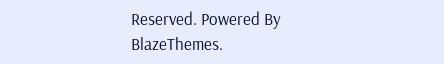Reserved. Powered By BlazeThemes.